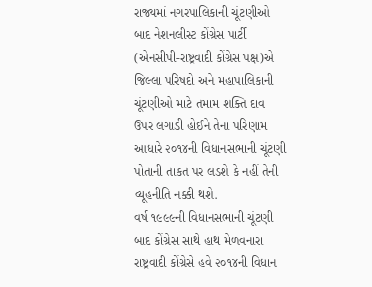રાજ્યમાં નગરપાલિકાની ચૂંટણીઓ બાદ નેશનલીસ્ટ કોંગ્રેસ પાર્ટી (એનસીપી-રાષ્ટ્રવાદી કોંગ્રેસ પક્ષ)એ જિલ્લા પરિષદો અને મહાપાલિકાની ચૂંટણીઓ માટે તમામ શક્તિ દાવ ઉપર લગાડી હોઈને તેના પરિણામ આધારે ૨૦૧૪ની વિધાનસભાની ચૂંટણી પોતાની તાકત પર લડશે કે નહીં તેની વ્યૂહનીતિ નક્કી થશે.
વર્ષ ૧૯૯૯ની વિધાનસભાની ચૂંટણી બાદ કોંગ્રેસ સાથે હાથ મેળવનારા રાષ્ટ્રવાદી કોંગ્રેસે હવે ૨૦૧૪ની વિધાન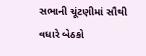સભાની ચૂંટણીમાં સૌથી વધારે બેઠકો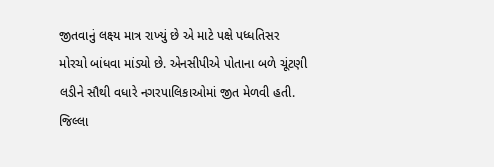જીતવાનું લક્ષ્ય માત્ર રાખ્યું છે એ માટે પક્ષે પધ્ધતિસર મોરચો બાંધવા માંડ્યો છે. એનસીપીએ પોતાના બળે ચૂંટણી લડીને સૌથી વધારે નગરપાલિકાઓમાં જીત મેળવી હતી.
જિલ્લા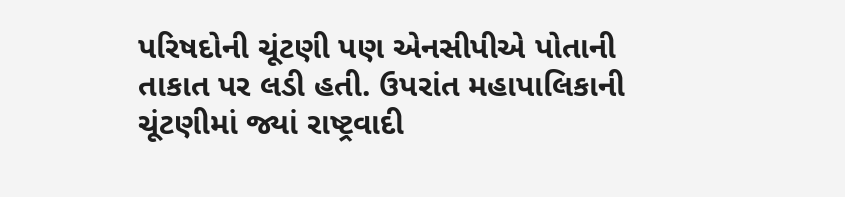પરિષદોની ચૂંટણી પણ એનસીપીએ પોતાની તાકાત પર લડી હતી. ઉપરાંત મહાપાલિકાની ચૂંટણીમાં જ્યાં રાષ્ટ્રવાદી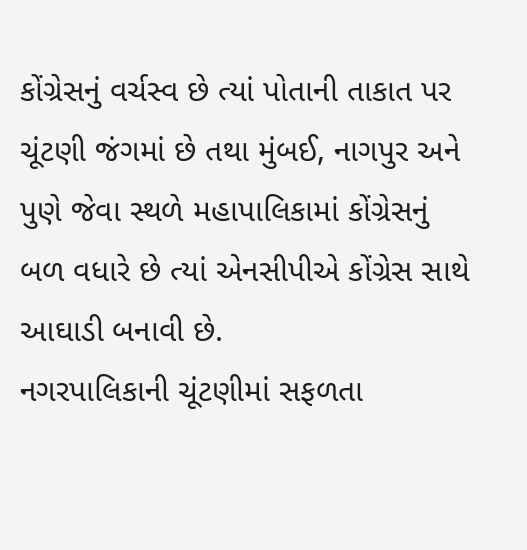કોંગ્રેસનું વર્ચસ્વ છે ત્યાં પોતાની તાકાત પર ચૂંટણી જંગમાં છે તથા મુંબઈ, નાગપુર અને પુણે જેવા સ્થળે મહાપાલિકામાં કોંગ્રેસનું બળ વધારે છે ત્યાં એનસીપીએ કોંગ્રેસ સાથે આઘાડી બનાવી છે.
નગરપાલિકાની ચૂંટણીમાં સફળતા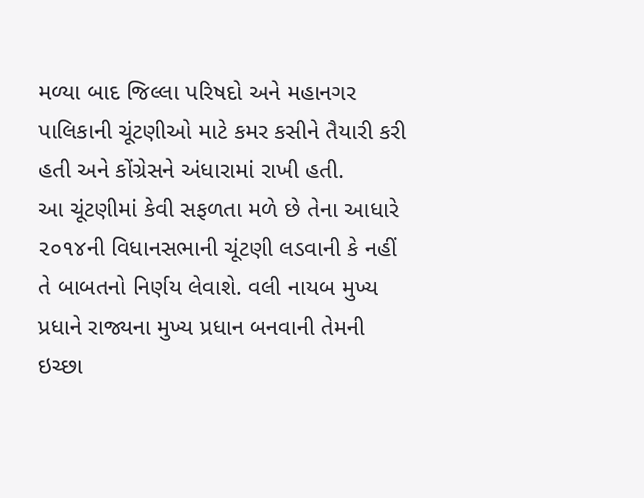મળ્યા બાદ જિલ્લા પરિષદો અને મહાનગર પાલિકાની ચૂંટણીઓ માટે કમર કસીને તૈયારી કરી હતી અને કોંગ્રેસને અંધારામાં રાખી હતી.
આ ચૂંટણીમાં કેવી સફળતા મળે છે તેના આધારે ૨૦૧૪ની વિધાનસભાની ચૂંટણી લડવાની કે નહીં તે બાબતનો નિર્ણય લેવાશે. વલી નાયબ મુખ્ય પ્રધાને રાજ્યના મુખ્ય પ્રધાન બનવાની તેમની ઇચ્છા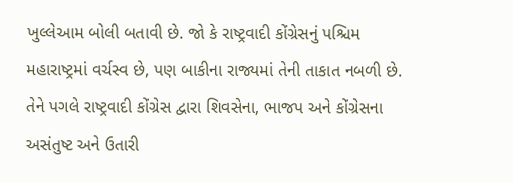ખુલ્લેઆમ બોલી બતાવી છે. જો કે રાષ્ટ્રવાદી કોંગ્રેસનું પશ્ચિમ મહારાષ્ટ્રમાં વર્ચસ્વ છે, પણ બાકીના રાજ્યમાં તેની તાકાત નબળી છે. તેને પગલે રાષ્ટ્રવાદી કોંગ્રેસ દ્વારા શિવસેના, ભાજપ અને કોંગ્રેસના અસંતુષ્ટ અને ઉતારી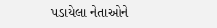પડાયેલા નેતાઓને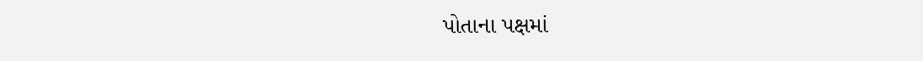પોતાના પક્ષમાં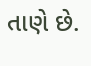તાણે છે.